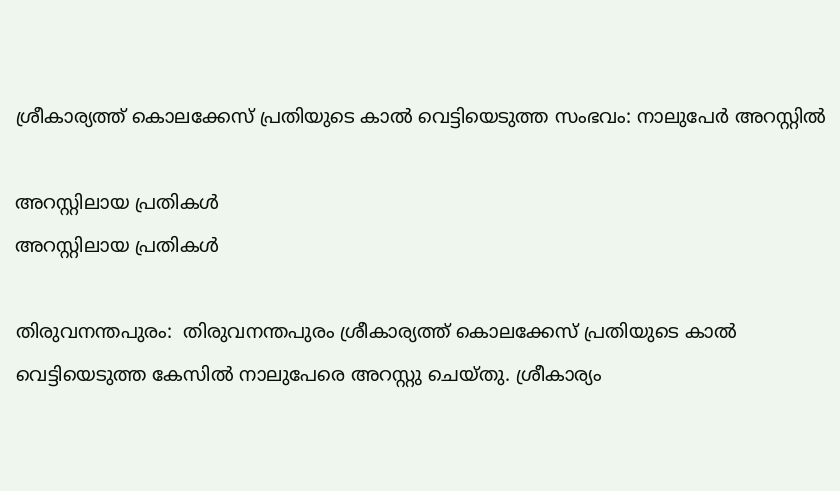ശ്രീകാര്യത്ത് കൊലക്കേസ് പ്രതിയുടെ കാല്‍ വെട്ടിയെടുത്ത സംഭവം: നാലുപേർ അറസ്റ്റിൽ

അറസ്റ്റിലായ പ്രതികള്‍
അറസ്റ്റിലായ പ്രതികള്‍

തിരുവനന്തപുരം:  തിരുവനന്തപുരം ശ്രീകാര്യത്ത് കൊലക്കേസ് പ്രതിയുടെ കാല്‍ വെട്ടിയെടുത്ത കേസില്‍ നാലുപേരെ അറസ്റ്റു ചെയ്തു. ശ്രീകാര്യം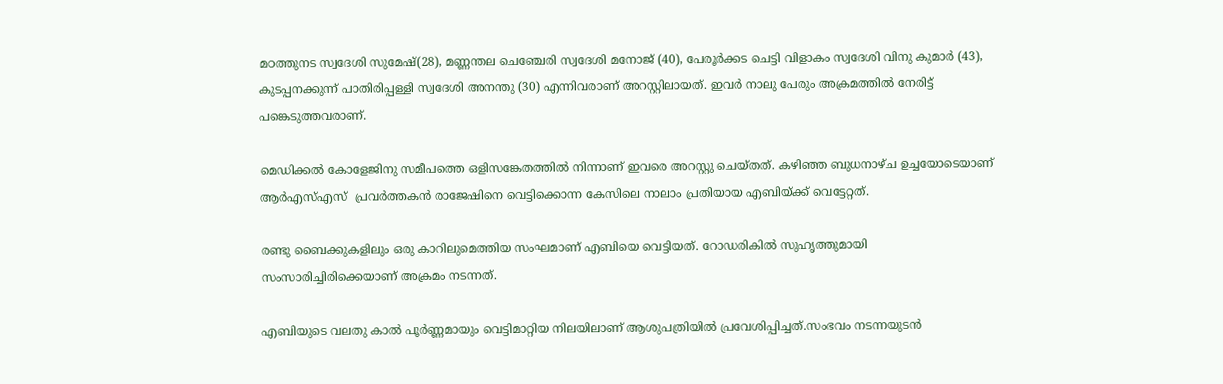മഠത്തുനട സ്വദേശി സുമേഷ്(28), മണ്ണന്തല ചെഞ്ചേരി സ്വദേശി മനോജ് (40), പേരൂര്‍ക്കട ചെട്ടി വിളാകം സ്വദേശി വിനു കുമാര്‍ (43), കുടപ്പനക്കുന്ന് പാതിരിപ്പള്ളി സ്വദേശി അനന്തു (30) എന്നിവരാണ് അറസ്റ്റിലായത്. ഇവര്‍ നാലു പേരും അക്രമത്തില്‍ നേരിട്ട് പങ്കെടുത്തവരാണ്.

മെഡിക്കല്‍ കോളേജിനു സമീപത്തെ ഒളിസങ്കേതത്തില്‍ നിന്നാണ് ഇവരെ അറസ്റ്റു ചെയ്തത്. കഴിഞ്ഞ ബുധനാഴ്ച ഉച്ചയോടെയാണ് ആര്‍എസ്എസ്  പ്രവര്‍ത്തകന്‍ രാജേഷിനെ വെട്ടിക്കൊന്ന കേസിലെ നാലാം പ്രതിയായ എബിയ്ക്ക് വെട്ടേറ്റത്.

രണ്ടു ബൈക്കുകളിലും ഒരു കാറിലുമെത്തിയ സംഘമാണ് എബിയെ വെട്ടിയത്. റോഡരികില്‍ സുഹൃത്തുമായി സംസാരിച്ചിരിക്കെയാണ് അക്രമം നടന്നത്.

എബിയുടെ വലതു കാല്‍ പൂര്‍ണ്ണമായും വെട്ടിമാറ്റിയ നിലയിലാണ് ആശുപത്രിയില്‍ പ്രവേശിപ്പിച്ചത്.സംഭവം നടന്നയുടന്‍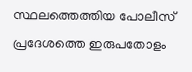സ്ഥലത്തെത്തിയ പോലീസ് പ്രദേശത്തെ ഇരുപതോളം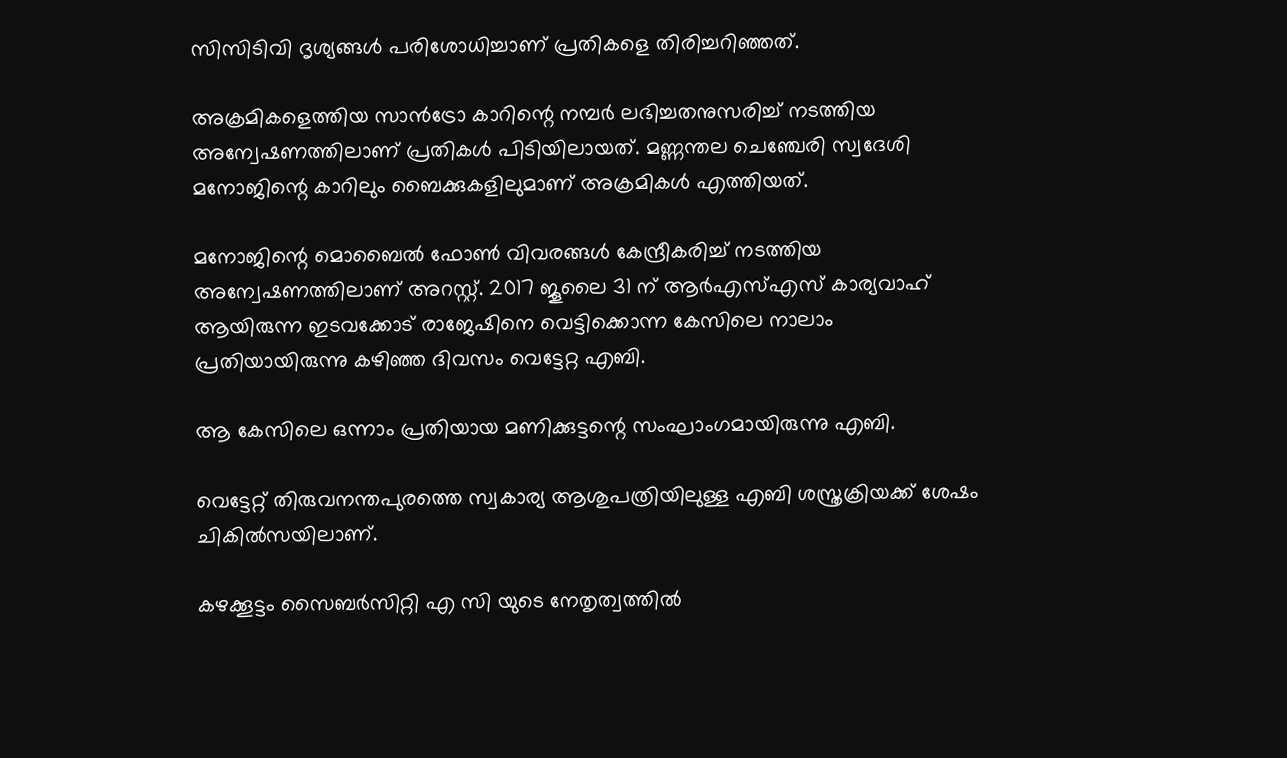സിസിടിവി ദൃശ്യങ്ങള്‍ പരിശോധിച്ചാണ് പ്രതികളെ തിരിച്ചറിഞ്ഞത്.

അക്രമികളെത്തിയ സാന്‍ട്രോ കാറിന്റെ നമ്പര്‍ ലഭിച്ചതനുസരിച്ച് നടത്തിയ അന്വേഷണത്തിലാണ് പ്രതികള്‍ പിടിയിലായത്. മണ്ണന്തല ചെഞ്ചേരി സ്വദേശി മനോജിന്റെ കാറിലും ബൈക്കുകളിലുമാണ് അക്രമികള്‍ എത്തിയത്.

മനോജിന്റെ മൊബൈല്‍ ഫോണ്‍ വിവരങ്ങള്‍ കേന്ദ്രീകരിച്ച് നടത്തിയ അന്വേഷണത്തിലാണ് അറസ്റ്റ്. 2017 ജൂലൈ 31 ന് ആര്‍എസ്എസ് കാര്യവാഹ് ആയിരുന്ന ഇടവക്കോട് രാജേഷിനെ വെട്ടിക്കൊന്ന കേസിലെ നാലാം പ്രതിയായിരുന്നു കഴിഞ്ഞ ദിവസം വെട്ടേറ്റ എബി.

ആ കേസിലെ ഒന്നാം പ്രതിയായ മണിക്കുട്ടന്റെ സംഘാംഗമായിരുന്നു എബി.

വെട്ടേറ്റ് തിരുവനന്തപുരത്തെ സ്വകാര്യ ആശുപത്രിയിലുള്ള എബി ശസ്ത്രക്രിയക്ക് ശേഷം ചികില്‍സയിലാണ്.

കഴക്കൂട്ടം സൈബര്‍സിറ്റി എ സി യുടെ നേതൃത്വത്തില്‍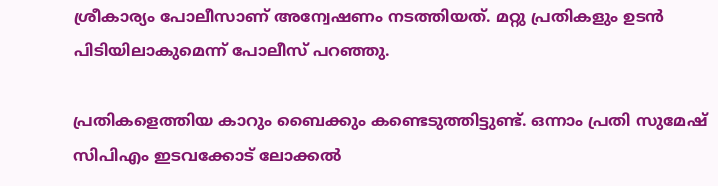ശ്രീകാര്യം പോലീസാണ് അന്വേഷണം നടത്തിയത്. മറ്റു പ്രതികളും ഉടന്‍ പിടിയിലാകുമെന്ന് പോലീസ് പറഞ്ഞു.

പ്രതികളെത്തിയ കാറും ബൈക്കും കണ്ടെടുത്തിട്ടുണ്ട്. ഒന്നാം പ്രതി സുമേഷ്  സിപിഎം ഇടവക്കോട് ലോക്കല്‍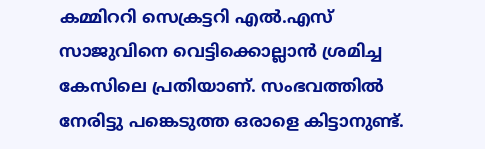കമ്മിററി സെക്രട്ടറി എല്‍.എസ് സാജുവിനെ വെട്ടിക്കൊല്ലാന്‍ ശ്രമിച്ച കേസിലെ പ്രതിയാണ്. സംഭവത്തില്‍ നേരിട്ടു പങ്കെടുത്ത ഒരാളെ കിട്ടാനുണ്ട്.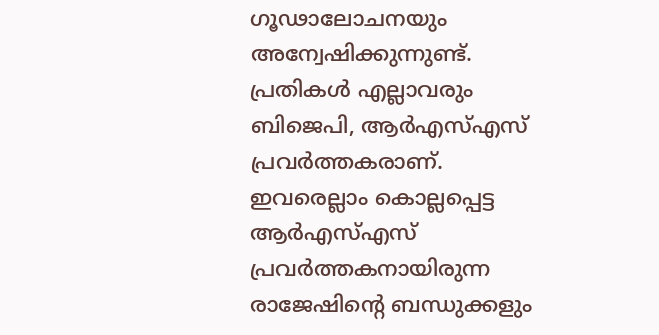ഗൂഢാലോചനയും അന്വേഷിക്കുന്നുണ്ട്. പ്രതികള്‍ എല്ലാവരും ബിജെപി, ആര്‍എസ്എസ് പ്രവര്‍ത്തകരാണ്. ഇവരെല്ലാം കൊല്ലപ്പെട്ട ആര്‍എസ്എസ് പ്രവര്‍ത്തകനായിരുന്ന രാജേഷിന്റെ ബന്ധുക്കളും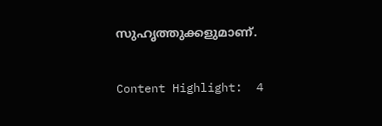സുഹൃത്തുക്കളുമാണ്.

Content Highlight:  4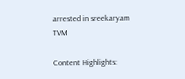arrested in sreekaryam TVM

Content Highlights: